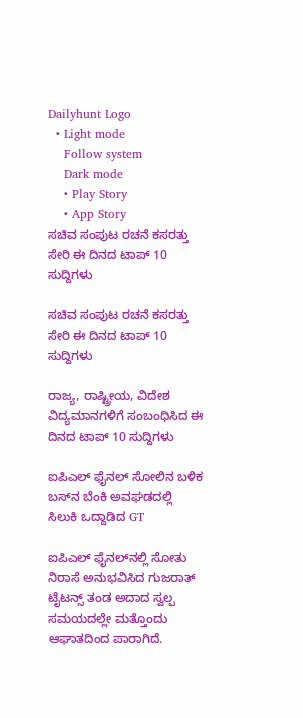Dailyhunt Logo
  • Light mode
    Follow system
    Dark mode
    • Play Story
    • App Story
ಸಚಿವ ಸಂಪುಟ ರಚನೆ ಕಸರತ್ತು ಸೇರಿ ಈ ದಿನದ ಟಾಪ್ 10 ಸುದ್ದಿಗಳು

ಸಚಿವ ಸಂಪುಟ ರಚನೆ ಕಸರತ್ತು ಸೇರಿ ಈ ದಿನದ ಟಾಪ್ 10 ಸುದ್ದಿಗಳು

ರಾಜ್ಯ, ರಾಷ್ಟ್ರೀಯ, ವಿದೇಶ ವಿದ್ಯಮಾನಗಳಿಗೆ ಸಂಬಂಧಿಸಿದ ಈ ದಿನದ ಟಾಪ್ 10 ಸುದ್ದಿಗಳು

ಐಪಿಎಲ್‌ ಫೈನಲ್‌ ಸೋಲಿನ ಬಳಿಕ ಬಸ್‌ನ ಬೆಂಕಿ ಅವಘಡದಲ್ಲಿ ಸಿಲುಕಿ ಒದ್ದಾಡಿದ GT

ಐಪಿಎಲ್ ಫೈನಲ್‌ನಲ್ಲಿ ಸೋತು ನಿರಾಸೆ ಅನುಭವಿಸಿದ ಗುಜರಾತ್ ಟೈಟನ್ಸ್ ತಂಡ ಅದಾದ ಸ್ವಲ್ಪ ಸಮಯದಲ್ಲೇ ಮತ್ತೊಂದು ಆಘಾತದಿಂದ ಪಾರಾಗಿದೆ.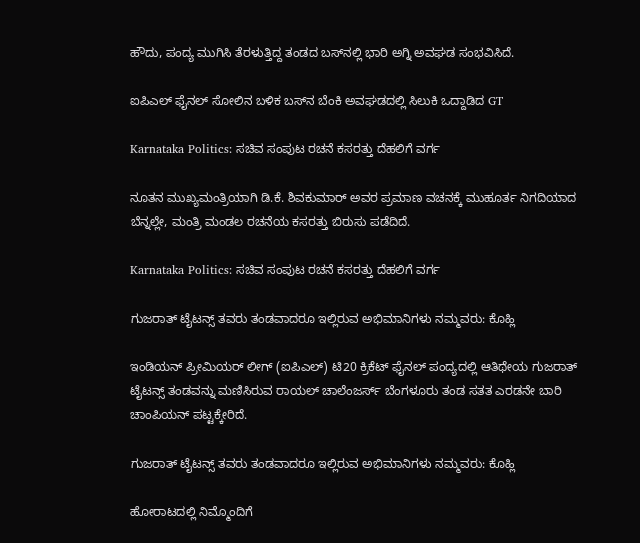ಹೌದು, ಪಂದ್ಯ ಮುಗಿಸಿ ತೆರಳುತ್ತಿದ್ದ ತಂಡದ ಬಸ್‌ನಲ್ಲಿ ಭಾರಿ ಅಗ್ನಿ ಅವಘಡ ಸಂಭವಿಸಿದೆ.

ಐಪಿಎಲ್‌ ಫೈನಲ್‌ ಸೋಲಿನ ಬಳಿಕ ಬಸ್‌ನ ಬೆಂಕಿ ಅವಘಡದಲ್ಲಿ ಸಿಲುಕಿ ಒದ್ದಾಡಿದ GT

Karnataka Politics: ಸಚಿವ ಸಂಪುಟ ರಚನೆ ಕಸರತ್ತು ದೆಹಲಿಗೆ ವರ್ಗ

ನೂತನ ಮುಖ್ಯಮಂತ್ರಿಯಾಗಿ ಡಿ.ಕೆ. ಶಿವಕುಮಾರ್ ಅವರ ಪ್ರಮಾಣ ವಚನಕ್ಕೆ ಮುಹೂರ್ತ ನಿಗದಿಯಾದ ಬೆನ್ನಲ್ಲೇ, ಮಂತ್ರಿ ಮಂಡಲ ರಚನೆಯ ಕಸರತ್ತು ಬಿರುಸು ಪಡೆದಿದೆ.

Karnataka Politics: ಸಚಿವ ಸಂಪುಟ ರಚನೆ ಕಸರತ್ತು ದೆಹಲಿಗೆ ವರ್ಗ

ಗುಜರಾತ್ ಟೈಟನ್ಸ್ ತವರು ತಂಡವಾದರೂ ಇಲ್ಲಿರುವ ಅಭಿಮಾನಿಗಳು ನಮ್ಮವರು: ಕೊಹ್ಲಿ

ಇಂಡಿಯನ್‌ ಪ್ರೀಮಿಯರ್‌ ಲೀಗ್‌ (ಐಪಿಎಲ್‌) ಟಿ20 ಕ್ರಿಕೆಟ್‌ ಫೈನಲ್‌ ಪಂದ್ಯದಲ್ಲಿ ಆತಿಥೇಯ ಗುಜರಾತ್ ಟೈಟನ್ಸ್‌ ತಂಡವನ್ನು ಮಣಿಸಿರುವ ರಾಯಲ್‌ ಚಾಲೆಂಜರ್ಸ್‌ ಬೆಂಗಳೂರು ತಂಡ ಸತತ ಎರಡನೇ ಬಾರಿ ಚಾಂಪಿಯನ್‌ ಪಟ್ಟಕ್ಕೇರಿದೆ.

ಗುಜರಾತ್ ಟೈಟನ್ಸ್ ತವರು ತಂಡವಾದರೂ ಇಲ್ಲಿರುವ ಅಭಿಮಾನಿಗಳು ನಮ್ಮವರು: ಕೊಹ್ಲಿ

ಹೋರಾಟದಲ್ಲಿ ನಿಮ್ಮೊಂದಿಗೆ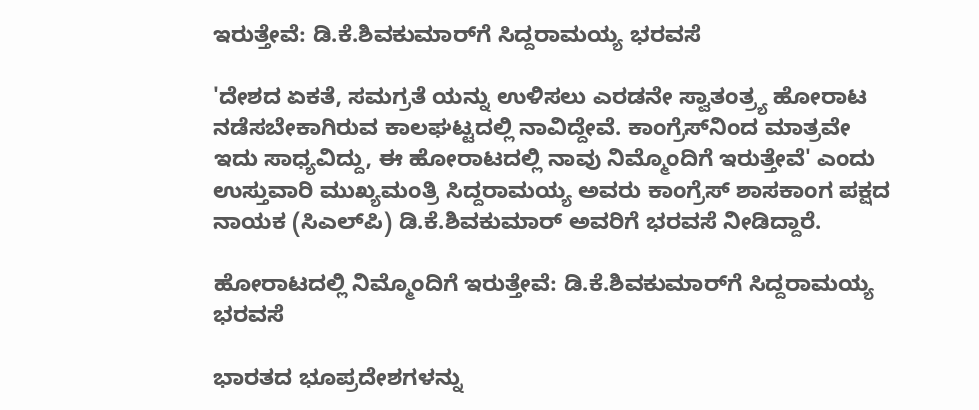ಇರುತ್ತೇವೆ: ಡಿ.ಕೆ.ಶಿವಕುಮಾರ್‌ಗೆ ಸಿದ್ದರಾಮಯ್ಯ ಭರವಸೆ

'ದೇಶದ ಏಕತೆ, ಸಮಗ್ರತೆ ಯನ್ನು ಉಳಿಸಲು ಎರಡನೇ ಸ್ವಾತಂತ್ರ್ಯ ಹೋರಾಟ ನಡೆಸಬೇಕಾಗಿರುವ ಕಾಲಘಟ್ಟದಲ್ಲಿ ನಾವಿದ್ದೇವೆ. ಕಾಂಗ್ರೆಸ್‌ನಿಂದ ಮಾತ್ರವೇ ಇದು ಸಾಧ್ಯವಿದ್ದು, ಈ ಹೋರಾಟದಲ್ಲಿ ನಾವು ನಿಮ್ಮೊಂದಿಗೆ ಇರುತ್ತೇವೆ' ಎಂದು ಉಸ್ತುವಾರಿ ಮುಖ್ಯಮಂತ್ರಿ ಸಿದ್ದರಾಮಯ್ಯ ಅವರು ಕಾಂಗ್ರೆಸ್‌ ಶಾಸಕಾಂಗ ಪಕ್ಷದ ನಾಯಕ (ಸಿಎಲ್‌ಪಿ) ಡಿ.ಕೆ.ಶಿವಕುಮಾರ್‌ ಅವರಿಗೆ ಭರವಸೆ ನೀಡಿದ್ದಾರೆ.

ಹೋರಾಟದಲ್ಲಿ ನಿಮ್ಮೊಂದಿಗೆ ಇರುತ್ತೇವೆ: ಡಿ.ಕೆ.ಶಿವಕುಮಾರ್‌ಗೆ ಸಿದ್ದರಾಮಯ್ಯ ಭರವಸೆ

ಭಾರತದ ಭೂಪ್ರದೇಶಗಳನ್ನು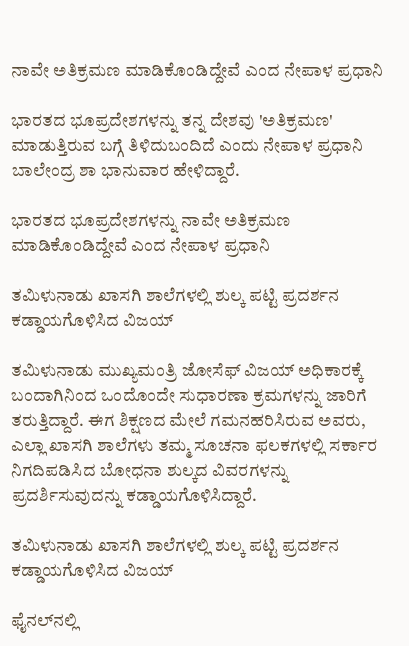ನಾವೇ ಅತಿಕ್ರಮಣ ಮಾಡಿಕೊಂಡಿದ್ದೇವೆ ಎಂದ ನೇಪಾಳ ಪ್ರಧಾನಿ

ಭಾರತದ ಭೂಪ್ರದೇಶಗಳನ್ನು ತನ್ನ ದೇಶವು 'ಅತಿಕ್ರಮಣ' ಮಾಡುತ್ತಿರುವ ಬಗ್ಗೆ ತಿಳಿದುಬಂದಿದೆ ಎಂದು ನೇಪಾಳ ಪ್ರಧಾನಿ ಬಾಲೇಂದ್ರ ಶಾ ಭಾನುವಾರ ಹೇಳಿದ್ದಾರೆ.

ಭಾರತದ ಭೂಪ್ರದೇಶಗಳನ್ನು ನಾವೇ ಅತಿಕ್ರಮಣ ಮಾಡಿಕೊಂಡಿದ್ದೇವೆ ಎಂದ ನೇಪಾಳ ಪ್ರಧಾನಿ

ತಮಿಳುನಾಡು ಖಾಸಗಿ ಶಾಲೆಗಳಲ್ಲಿ ಶುಲ್ಕ ಪಟ್ಟಿ ಪ್ರದರ್ಶನ ಕಡ್ಡಾಯಗೊಳಿಸಿದ ವಿಜಯ್

ತಮಿಳುನಾಡು ಮುಖ್ಯಮಂತ್ರಿ ಜೋಸೆಫ್ ವಿಜಯ್ ಅಧಿಕಾರಕ್ಕೆ ಬಂದಾಗಿನಿಂದ ಒಂದೊಂದೇ ಸುಧಾರಣಾ ಕ್ರಮಗಳನ್ನು ಜಾರಿಗೆ ತರುತ್ತಿದ್ದಾರೆ. ಈಗ ಶಿಕ್ಷಣದ ಮೇಲೆ ಗಮನಹರಿಸಿರುವ ಅವರು, ಎಲ್ಲಾ ಖಾಸಗಿ ಶಾಲೆಗಳು ತಮ್ಮ ಸೂಚನಾ ಫಲಕಗಳಲ್ಲಿ ಸರ್ಕಾರ ನಿಗದಿಪಡಿಸಿದ ಬೋಧನಾ ಶುಲ್ಕದ ವಿವರಗಳನ್ನು ಪ್ರದರ್ಶಿಸುವುದನ್ನು ಕಡ್ಡಾಯಗೊಳಿಸಿದ್ದಾರೆ.

ತಮಿಳುನಾಡು ಖಾಸಗಿ ಶಾಲೆಗಳಲ್ಲಿ ಶುಲ್ಕ ಪಟ್ಟಿ ಪ್ರದರ್ಶನ ಕಡ್ಡಾಯಗೊಳಿಸಿದ ವಿಜಯ್

ಫೈನಲ್‌ನಲ್ಲಿ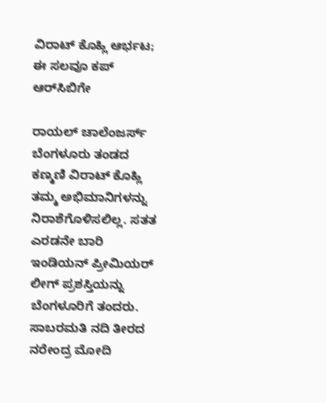ವಿರಾಟ್ ಕೊಹ್ಲಿ ಆರ್ಭಟ; ಈ ಸಲವೂ ಕಪ್ ಆರ್‌ಸಿಬಿಗೇ

ರಾಯಲ್ ಚಾಲೆಂಜರ್ಸ್ ಬೆಂಗಳೂರು ತಂಡದ ಕಣ್ಮಣಿ ವಿರಾಟ್ ಕೊಹ್ಲಿ ತಮ್ಮ ಅಭಿಮಾನಿಗಳನ್ನು ನಿರಾಶೆಗೊಳಿಸಲಿಲ್ಲ. ಸತತ ಎರಡನೇ ಬಾರಿ ಇಂಡಿಯನ್ ಪ್ರೀಮಿಯರ್ ಲೀಗ್ ಪ್ರಶಸ್ತಿಯನ್ನು ಬೆಂಗಳೂರಿಗೆ ತಂದರು. ಸಾಬರಮತಿ ನದಿ ತೀರದ ನರೇಂದ್ರ ಮೋದಿ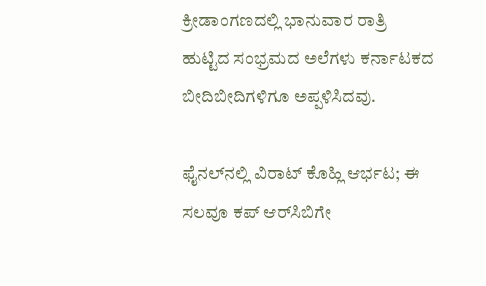ಕ್ರೀಡಾಂಗಣದಲ್ಲಿ ಭಾನುವಾರ ರಾತ್ರಿ ಹುಟ್ಟಿದ ಸಂಭ್ರಮದ ಅಲೆಗಳು ಕರ್ನಾಟಕದ ಬೀದಿಬೀದಿಗಳಿಗೂ ಅಪ್ಪಳಿಸಿದವು.

ಫೈನಲ್‌ನಲ್ಲಿ ವಿರಾಟ್ ಕೊಹ್ಲಿ ಆರ್ಭಟ; ಈ ಸಲವೂ ಕಪ್ ಆರ್‌ಸಿಬಿಗೇ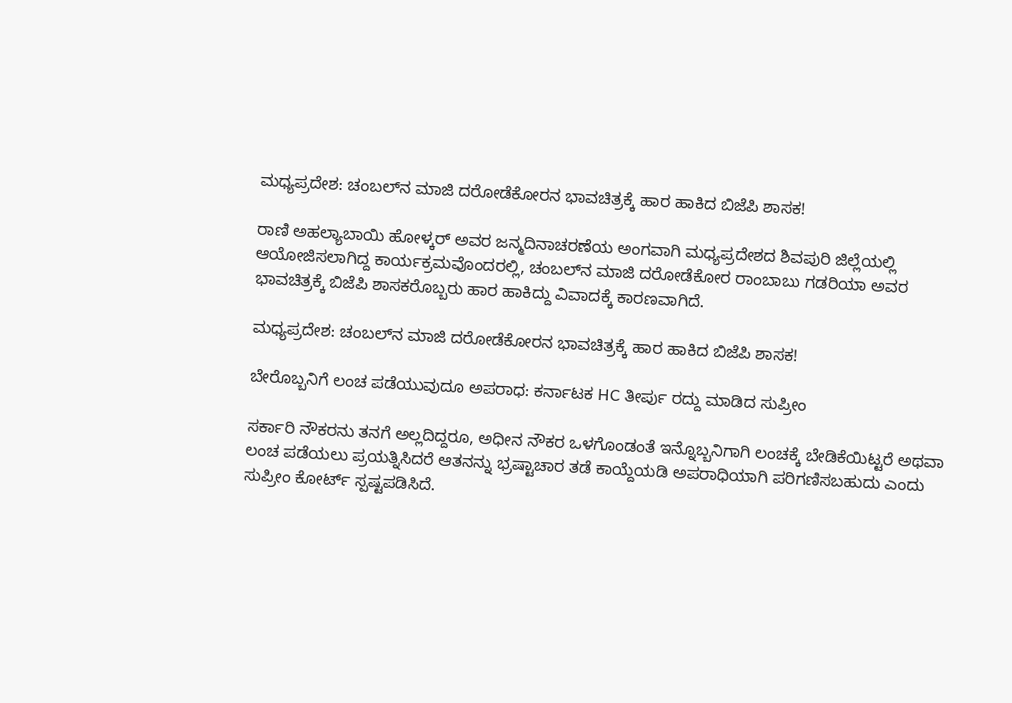ಮಧ್ಯಪ್ರದೇಶ: ಚಂಬಲ್‌ನ ಮಾಜಿ ದರೋಡೆಕೋರನ ಭಾವಚಿತ್ರಕ್ಕೆ ಹಾರ ಹಾಕಿದ ಬಿಜೆಪಿ ಶಾಸಕ!

ರಾಣಿ ಅಹಲ್ಯಾಬಾಯಿ ಹೋಳ್ಕರ್ ಅವರ ಜನ್ಮದಿನಾಚರಣೆಯ ಅಂಗವಾಗಿ ಮಧ್ಯಪ್ರದೇಶದ ಶಿವಪುರಿ ಜಿಲ್ಲೆಯಲ್ಲಿ ಆಯೋಜಿಸಲಾಗಿದ್ದ ಕಾರ್ಯಕ್ರಮವೊಂದರಲ್ಲಿ, ಚಂಬಲ್‌ನ ಮಾಜಿ ದರೋಡೆಕೋರ ರಾಂಬಾಬು ಗಡರಿಯಾ ಅವರ ಭಾವಚಿತ್ರಕ್ಕೆ ಬಿಜೆಪಿ ಶಾಸಕರೊಬ್ಬರು ಹಾರ ಹಾಕಿದ್ದು ವಿವಾದಕ್ಕೆ ಕಾರಣವಾಗಿದೆ.

ಮಧ್ಯಪ್ರದೇಶ: ಚಂಬಲ್‌ನ ಮಾಜಿ ದರೋಡೆಕೋರನ ಭಾವಚಿತ್ರಕ್ಕೆ ಹಾರ ಹಾಕಿದ ಬಿಜೆಪಿ ಶಾಸಕ!

ಬೇರೊಬ್ಬನಿಗೆ ಲಂಚ ಪಡೆಯುವುದೂ ಅಪರಾಧ: ಕರ್ನಾಟಕ HC ತೀರ್ಪು ರದ್ದು ಮಾಡಿದ ಸುಪ್ರೀಂ

ಸರ್ಕಾರಿ ನೌಕರನು ತನಗೆ ಅಲ್ಲದಿದ್ದರೂ, ಅಧೀನ ನೌಕರ ಒಳಗೊಂಡಂತೆ ಇನ್ನೊಬ್ಬನಿಗಾಗಿ ಲಂಚಕ್ಕೆ ಬೇಡಿಕೆಯಿಟ್ಟರೆ ಅಥವಾ ಲಂಚ ಪಡೆಯಲು ಪ್ರಯತ್ನಿಸಿದರೆ ಆತನನ್ನು ಭ್ರಷ್ಟಾಚಾರ ತಡೆ ಕಾಯ್ದೆಯಡಿ ಅಪರಾಧಿಯಾಗಿ ಪರಿಗಣಿಸಬಹುದು ಎಂದು ಸುಪ್ರೀಂ ಕೋರ್ಟ್‌ ಸ್ಪಷ್ಟಪಡಿಸಿದೆ.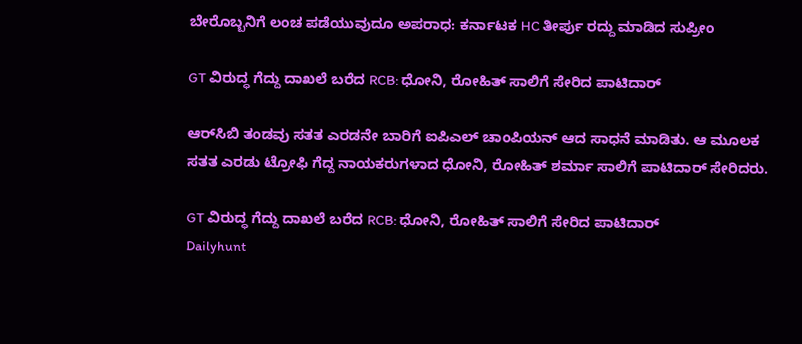ಬೇರೊಬ್ಬನಿಗೆ ಲಂಚ ಪಡೆಯುವುದೂ ಅಪರಾಧ: ಕರ್ನಾಟಕ HC ತೀರ್ಪು ರದ್ದು ಮಾಡಿದ ಸುಪ್ರೀಂ

GT ವಿರುದ್ಧ ಗೆದ್ದು ದಾಖಲೆ ಬರೆದ RCB: ಧೋನಿ, ರೋಹಿತ್ ಸಾಲಿಗೆ ಸೇರಿದ ಪಾಟಿದಾರ್

ಆರ್‌ಸಿಬಿ ತಂಡವು ಸತತ ಎರಡನೇ ಬಾರಿಗೆ ಐಪಿಎಲ್ ಚಾಂಪಿಯನ್ ಆದ ಸಾಧನೆ ಮಾಡಿತು. ಆ ಮೂಲಕ ಸತತ ಎರಡು ಟ್ರೋಫಿ ಗೆದ್ದ ನಾಯಕರುಗಳಾದ ಧೋನಿ, ರೋಹಿತ್ ಶರ್ಮಾ ಸಾಲಿಗೆ ಪಾಟಿದಾರ್ ಸೇರಿದರು.

GT ವಿರುದ್ಧ ಗೆದ್ದು ದಾಖಲೆ ಬರೆದ RCB: ಧೋನಿ, ರೋಹಿತ್ ಸಾಲಿಗೆ ಸೇರಿದ ಪಾಟಿದಾರ್
Dailyhunt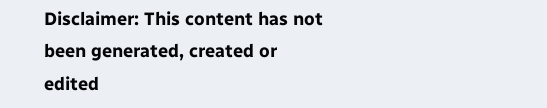Disclaimer: This content has not been generated, created or edited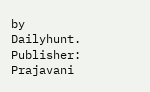by Dailyhunt. Publisher: Prajavani